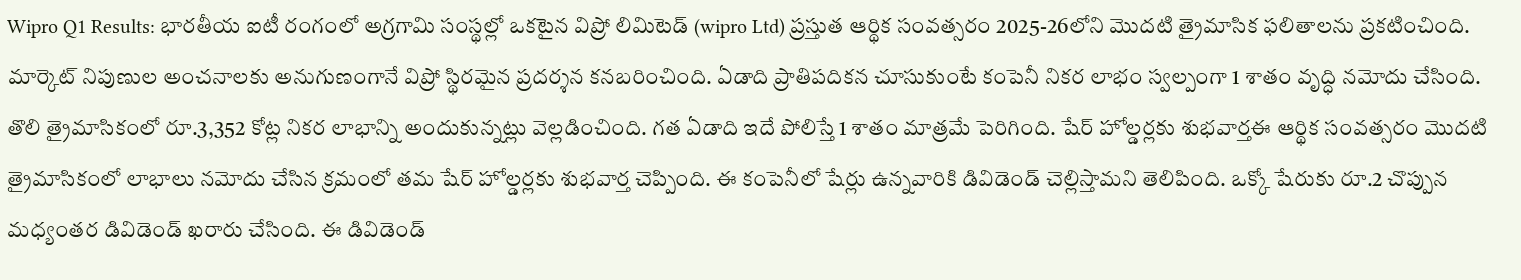Wipro Q1 Results: భారతీయ ఐటీ రంగంలో అగ్రగామి సంస్థల్లో ఒకటైన విప్రో లిమిటెడ్ (wipro Ltd) ప్రస్తుత ఆర్థిక సంవత్సరం 2025-26లోని మొదటి త్రైమాసిక ఫలితాలను ప్రకటించింది. మార్కెట్ నిపుణుల అంచనాలకు అనుగుణంగానే విప్రో స్థిరమైన ప్రదర్శన కనబరించింది. ఏడాది ప్రాతిపదికన చూసుకుంటే కంపెనీ నికర లాభం స్వల్పంగా 1 శాతం వృద్ధి నమోదు చేసింది. తొలి త్రైమాసికంలో రూ.3,352 కోట్ల నికర లాభాన్ని అందుకున్నట్లు వెల్లడించింది. గత ఏడాది ఇదే పోలిస్తే 1 శాతం మాత్రమే పెరిగింది. షేర్ హోల్డర్లకు శుభవార్తఈ ఆర్థిక సంవత్సరం మొదటి త్రైమాసికంలో లాభాలు నమోదు చేసిన క్రమంలో తమ షేర్ హోల్డర్లకు శుభవార్త చెప్పింది. ఈ కంపెనీలో షేర్లు ఉన్నవారికి డివిడెండ్ చెల్లిస్తామని తెలిపింది. ఒక్కో షేరుకు రూ.2 చొప్పున మధ్యంతర డివిడెండ్ ఖరారు చేసింది. ఈ డివిడెండ్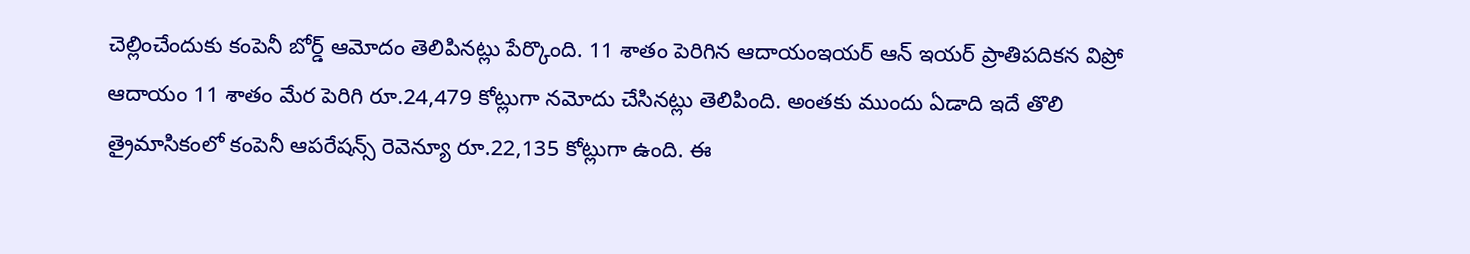చెల్లించేందుకు కంపెనీ బోర్డ్ ఆమోదం తెలిపినట్లు పేర్కొంది. 11 శాతం పెరిగిన ఆదాయంఇయర్ ఆన్ ఇయర్ ప్రాతిపదికన విప్రో ఆదాయం 11 శాతం మేర పెరిగి రూ.24,479 కోట్లుగా నమోదు చేసినట్లు తెలిపింది. అంతకు ముందు ఏడాది ఇదే తొలి త్రైమాసికంలో కంపెనీ ఆపరేషన్స్ రెవెన్యూ రూ.22,135 కోట్లుగా ఉంది. ఈ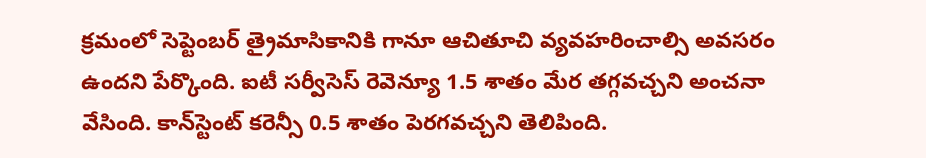క్రమంలో సెప్టెంబర్ త్రైమాసికానికి గానూ ఆచితూచి వ్యవహరించాల్సి అవసరం ఉందని పేర్కొంది. ఐటీ సర్వీసెస్ రెవెన్యూ 1.5 శాతం మేర తగ్గవచ్చని అంచనా వేసింది. కాన్‌స్టెంట్ కరెన్సీ 0.5 శాతం పెరగవచ్చని తెలిపింది.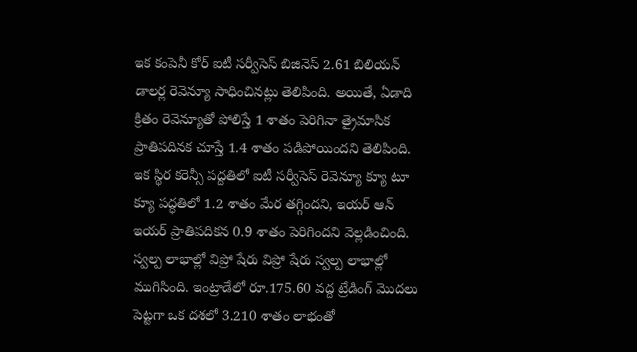ఇక కంపెనీ కోర్ ఐటీ సర్వీసెస్ బిజినెస్ 2.61 బిలియన్ డాలర్ల రెవెన్యూ సాధించినట్లు తెలిపింది. అయితే, ఏడాది క్రితం రెవెన్యూతో పోలిస్తే 1 శాతం పెరిగినా త్రైమాసిక ప్రాతిపదినక చూస్తే 1.4 శాతం పడిపోయిందని తెలిపింది. ఇక స్థిర కరెన్సీ పద్దతిలో ఐటీ సర్వీసెస్ రెవెన్యూ క్యూ టూ క్యూ పద్ధతిలో 1.2 శాతం మేర తగ్గిందని, ఇయర్ ఆన్ ఇయర్ ప్రాతిపదికన 0.9 శాతం పెరిగిందని వెల్లడించింది. స్వల్ప లాభాల్లో విప్రో షేరు విప్రో షేరు స్వల్ప లాభాల్లో ముగిసింది. ఇంట్రాడేలో రూ.175.60 వద్ద ట్రేడింగ్ మొదలు పెట్టగా ఒక దశలో 3.210 శాతం లాభంతో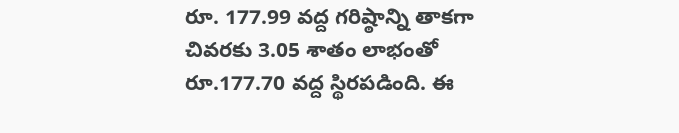రూ. 177.99 వద్ద గరిష్ఠాన్ని తాకగా చివరకు 3.05 శాతం లాభంతో రూ.177.70 వద్ద స్థిరపడింది. ఈ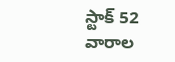స్టాక్ 52 వారాల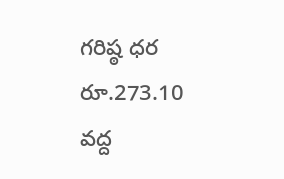గరిష్ఠ ధర రూ.273.10 వద్ద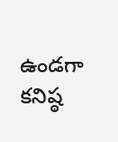ఉండగా కనిష్ఠ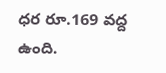ధర రూ.169 వద్ద ఉంది.